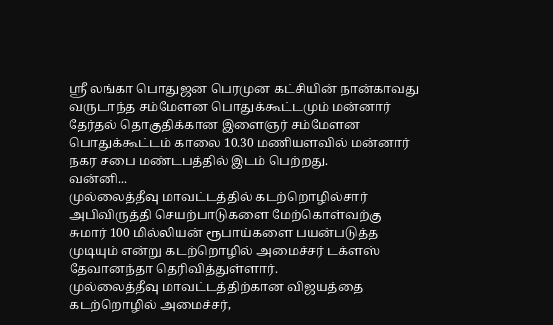ஸ்ரீ லங்கா பொதுஜன பெரமுன கட்சியின் நான்காவது வருடாந்த சம்மேளன பொதுக்கூட்டமும் மன்னார் தேர்தல் தொகுதிக்கான இளைஞர் சம்மேளன பொதுக்கூட்டம் காலை 10.30 மணியளவில் மன்னார் நகர சபை மண்டபத்தில் இடம் பெற்றது.
வன்னி...
முல்லைத்தீவு மாவட்டத்தில் கடற்றொழில்சார் அபிவிருத்தி செயற்பாடுகளை மேற்கொள்வற்கு சுமார் 100 மில்லியன் ரூபாய்களை பயன்படுத்த முடியும் என்று கடற்றொழில் அமைச்சர் டக்ளஸ் தேவானந்தா தெரிவித்துள்ளார்.
முல்லைத்தீவு மாவட்டத்திற்கான விஜயத்தை கடற்றொழில் அமைச்சர்,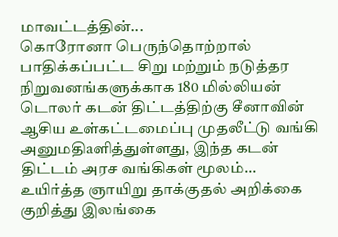மாவட்டத்தின்...
கொரோனா பெருந்தொற்றால் பாதிக்கப்பட்ட சிறு மற்றும் நடுத்தர நிறுவனங்களுக்காக 180 மில்லியன் டொலர் கடன் திட்டத்திற்கு சீனாவின் ஆசிய உள்கட்டமைப்பு முதலீட்டு வங்கி அனுமதிaளித்துள்ளது, இந்த கடன் திட்டம் அரச வங்கிகள் மூலம்...
உயிர்த்த ஞாயிறு தாக்குதல் அறிக்கை குறித்து இலங்கை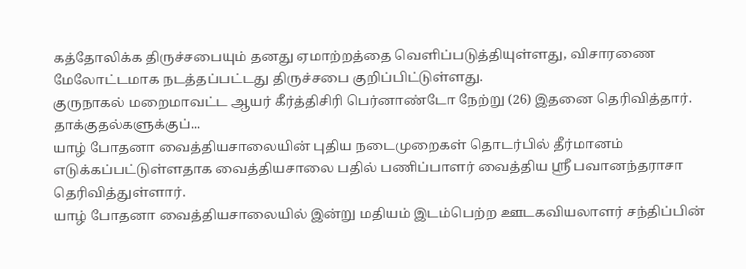கத்தோலிக்க திருச்சபையும் தனது ஏமாற்றத்தை வெளிப்படுத்தியுள்ளது, விசாரணை மேலோட்டமாக நடத்தப்பட்டது திருச்சபை குறிப்பிட்டுள்ளது.
குருநாகல் மறைமாவட்ட ஆயர் கீர்த்திசிரி பெர்னாண்டோ நேற்று (26) இதனை தெரிவித்தார்.
தாக்குதல்களுக்குப்...
யாழ் போதனா வைத்தியசாலையின் புதிய நடைமுறைகள் தொடர்பில் தீர்மானம் எடுக்கப்பட்டுள்ளதாக வைத்தியசாலை பதில் பணிப்பாளர் வைத்திய ஸ்ரீ பவானந்தராசா தெரிவித்துள்ளார்.
யாழ் போதனா வைத்தியசாலையில் இன்று மதியம் இடம்பெற்ற ஊடகவியலாளர் சந்திப்பின்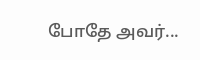போதே அவர்...